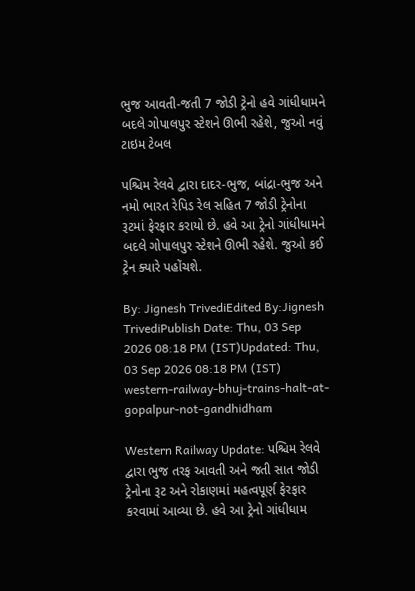ભુજ આવતી-જતી 7 જોડી ટ્રેનો હવે ગાંધીધામને બદલે ગોપાલપુર સ્ટેશને ઊભી રહેશે, જુઓ નવું ટાઇમ ટેબલ

પશ્ચિમ રેલવે દ્વારા દાદર-ભુજ, બાંદ્રા-ભુજ અને નમો ભારત રેપિડ રેલ સહિત 7 જોડી ટ્રેનોના રૂટમાં ફેરફાર કરાયો છે. હવે આ ટ્રેનો ગાંધીધામને બદલે ગોપાલપુર સ્ટેશને ઊભી રહેશે. જુઓ કઈ ટ્રેન ક્યારે પહોંચશે.

By: Jignesh TrivediEdited By:Jignesh TrivediPublish Date: Thu, 03 Sep 2026 08:18 PM (IST)Updated: Thu, 03 Sep 2026 08:18 PM (IST)
western-railway-bhuj-trains-halt-at-gopalpur-not-gandhidham

Western Railway Update: પશ્ચિમ રેલવે દ્વારા ભુજ તરફ આવતી અને જતી સાત જોડી ટ્રેનોના રૂટ અને રોકાણમાં મહત્વપૂર્ણ ફેરફાર કરવામાં આવ્યા છે. હવે આ ટ્રેનો ગાંધીધામ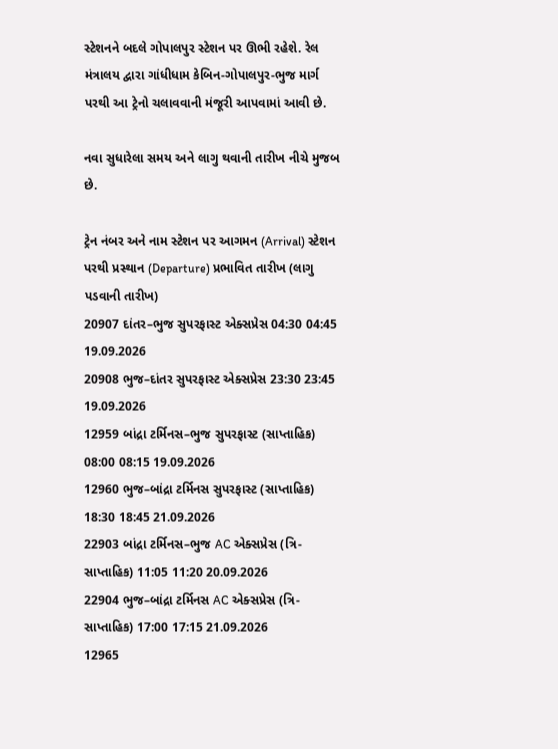સ્ટેશનને બદલે ગોપાલપુર સ્ટેશન પર ઊભી રહેશે. રેલ મંત્રાલય દ્વારા ગાંધીધામ કેબિન-ગોપાલપુર-ભુજ માર્ગ પરથી આ ટ્રેનો ચલાવવાની મંજૂરી આપવામાં આવી છે.

નવા સુધારેલા સમય અને લાગુ થવાની તારીખ નીચે મુજબ છે.

ટ્રેન નંબર અને નામ સ્ટેશન પર આગમન (Arrival) સ્ટેશન પરથી પ્રસ્થાન (Departure) પ્રભાવિત તારીખ (લાગુ પડવાની તારીખ)
20907 દાંતર–ભુજ સુપરફાસ્ટ એક્સપ્રેસ 04:30 04:45 19.09.2026
20908 ભુજ–દાંતર સુપરફાસ્ટ એક્સપ્રેસ 23:30 23:45 19.09.2026
12959 બાંદ્રા ટર્મિનસ–ભુજ સુપરફાસ્ટ (સાપ્તાહિક) 08:00 08:15 19.09.2026
12960 ભુજ–બાંદ્રા ટર્મિનસ સુપરફાસ્ટ (સાપ્તાહિક) 18:30 18:45 21.09.2026
22903 બાંદ્રા ટર્મિનસ–ભુજ AC એક્સપ્રેસ (ત્રિ-સાપ્તાહિક) 11:05 11:20 20.09.2026
22904 ભુજ–બાંદ્રા ટર્મિનસ AC એક્સપ્રેસ (ત્રિ-સાપ્તાહિક) 17:00 17:15 21.09.2026
12965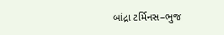બાંદ્રા ટર્મિનસ–ભુજ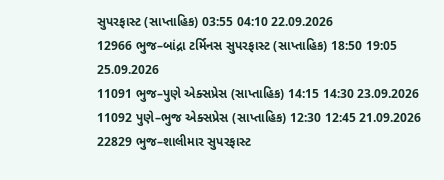સુપરફાસ્ટ (સાપ્તાહિક) 03:55 04:10 22.09.2026
12966 ભુજ–બાંદ્રા ટર્મિનસ સુપરફાસ્ટ (સાપ્તાહિક) 18:50 19:05 25.09.2026
11091 ભુજ–પુણે એક્સપ્રેસ (સાપ્તાહિક) 14:15 14:30 23.09.2026
11092 પુણે–ભુજ એક્સપ્રેસ (સાપ્તાહિક) 12:30 12:45 21.09.2026
22829 ભુજ–શાલીમાર સુપરફાસ્ટ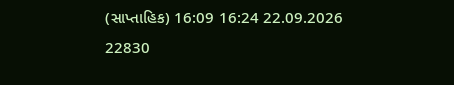(સાપ્તાહિક) 16:09 16:24 22.09.2026
22830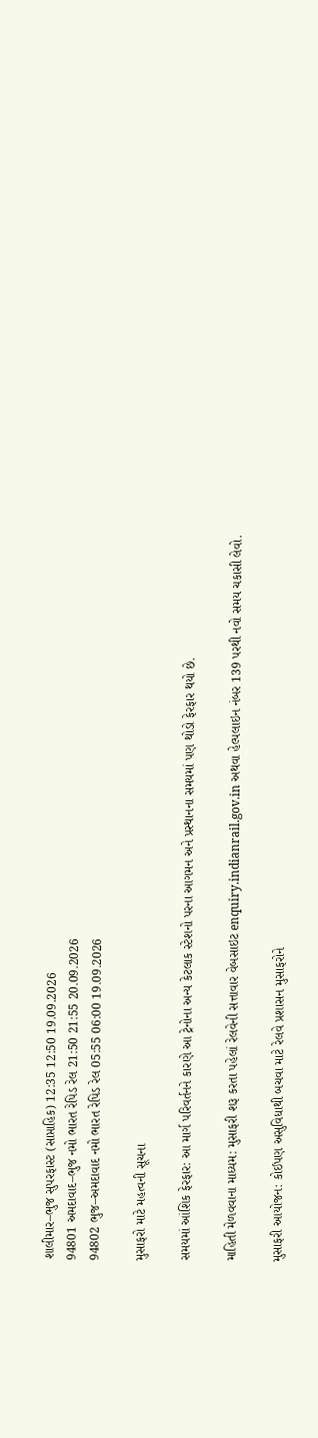શાલીમાર–ભુજ સુપરફાસ્ટ (સાપ્તાહિક) 12:35 12:50 19.09.2026
94801 અમદાવાદ–ભુજ નમો ભારત રેપિડ રેલ 21:50 21:55 20.09.2026
94802 ભુજ–અમદાવાદ નમો ભારત રેપિડ રેલ 05:55 06:00 19.09.2026

મુસાફરો માટે મહત્વની સૂચના

સમયમાં આંશિક ફેરફાર: આ માર્ગ પરિવર્તનને કારણે આ ટ્રેનોના અન્ય કેટલાક સ્ટેશનો પરના આગમન અને પ્રસ્થાનના સમયમાં પણ થોડો ફેરફાર થયો છે.

માહિતી મેળવવાના માધ્યમ: મુસાફરી શરૂ કરતા પહેલાં રેલવેની સત્તાવાર વેબસાઇટ enquiry.indianrail.gov.in અથવા હેલ્પલાઇન નંબર 139 પરથી નવો સમય ચકાસી લેવો.

મુસાફરી આયોજન: કોઈપણ અસુવિધાથી બચવા માટે રેલવે પ્રશાસન મુસાફરોને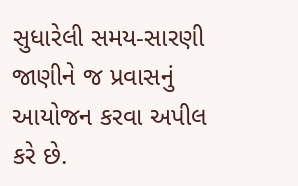સુધારેલી સમય-સારણી જાણીને જ પ્રવાસનું આયોજન કરવા અપીલ કરે છે.